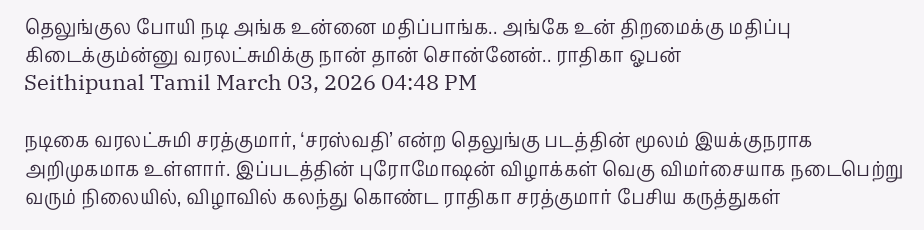தெலுங்குல போயி நடி அங்க உன்னை மதிப்பாங்க.. அங்கே உன் திறமைக்கு மதிப்பு கிடைக்கும்ன்னு வரலட்சுமிக்கு நான் தான் சொன்னேன்.. ராதிகா ஓபன்
Seithipunal Tamil March 03, 2026 04:48 PM

நடிகை வரலட்சுமி சரத்குமார், ‘சரஸ்வதி’ என்ற தெலுங்கு படத்தின் மூலம் இயக்குநராக அறிமுகமாக உள்ளார். இப்படத்தின் புரோமோஷன் விழாக்கள் வெகு விமர்சையாக நடைபெற்று வரும் நிலையில், விழாவில் கலந்து கொண்ட ராதிகா சரத்குமார் பேசிய கருத்துகள்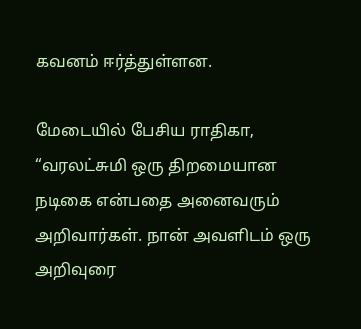கவனம் ஈர்த்துள்ளன.

மேடையில் பேசிய ராதிகா, “வரலட்சுமி ஒரு திறமையான நடிகை என்பதை அனைவரும் அறிவார்கள். நான் அவளிடம் ஒரு அறிவுரை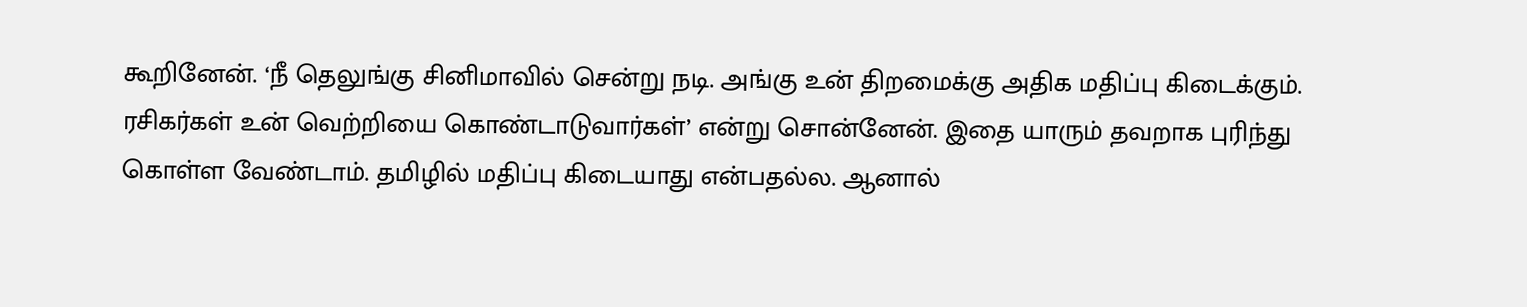கூறினேன். ‘நீ தெலுங்கு சினிமாவில் சென்று நடி. அங்கு உன் திறமைக்கு அதிக மதிப்பு கிடைக்கும். ரசிகர்கள் உன் வெற்றியை கொண்டாடுவார்கள்’ என்று சொன்னேன். இதை யாரும் தவறாக புரிந்து கொள்ள வேண்டாம். தமிழில் மதிப்பு கிடையாது என்பதல்ல. ஆனால்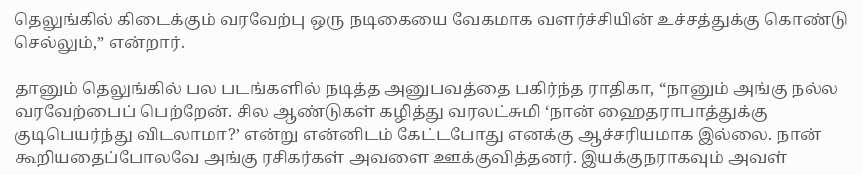தெலுங்கில் கிடைக்கும் வரவேற்பு ஒரு நடிகையை வேகமாக வளர்ச்சியின் உச்சத்துக்கு கொண்டு செல்லும்,” என்றார்.

தானும் தெலுங்கில் பல படங்களில் நடித்த அனுபவத்தை பகிர்ந்த ராதிகா, “நானும் அங்கு நல்ல வரவேற்பைப் பெற்றேன். சில ஆண்டுகள் கழித்து வரலட்சுமி ‘நான் ஹைதராபாத்துக்கு குடிபெயர்ந்து விடலாமா?’ என்று என்னிடம் கேட்டபோது எனக்கு ஆச்சரியமாக இல்லை. நான் கூறியதைப்போலவே அங்கு ரசிகர்கள் அவளை ஊக்குவித்தனர். இயக்குநராகவும் அவள்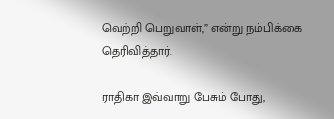வெற்றி பெறுவாள்,” என்று நம்பிக்கை தெரிவித்தார்.

ராதிகா இவ்வாறு பேசும் போது,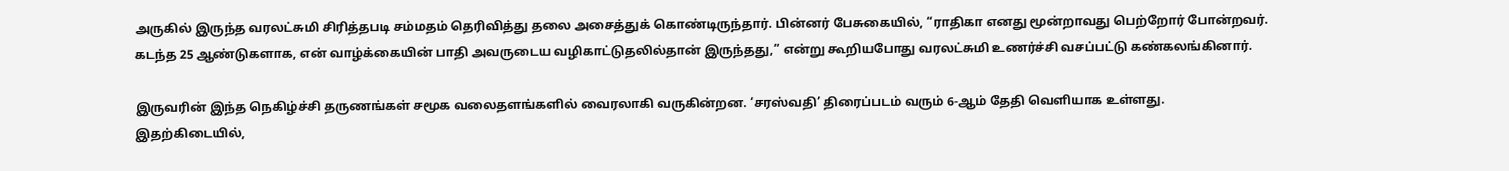அருகில் இருந்த வரலட்சுமி சிரித்தபடி சம்மதம் தெரிவித்து தலை அசைத்துக் கொண்டிருந்தார். பின்னர் பேசுகையில், “ராதிகா எனது மூன்றாவது பெற்றோர் போன்றவர். கடந்த 25 ஆண்டுகளாக, என் வாழ்க்கையின் பாதி அவருடைய வழிகாட்டுதலில்தான் இருந்தது,” என்று கூறியபோது வரலட்சுமி உணர்ச்சி வசப்பட்டு கண்கலங்கினார்.

இருவரின் இந்த நெகிழ்ச்சி தருணங்கள் சமூக வலைதளங்களில் வைரலாகி வருகின்றன. ‘சரஸ்வதி’ திரைப்படம் வரும் 6-ஆம் தேதி வெளியாக உள்ளது. இதற்கிடையில்,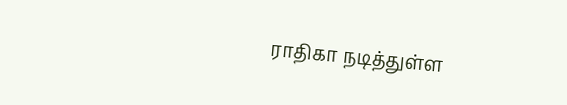ராதிகா நடித்துள்ள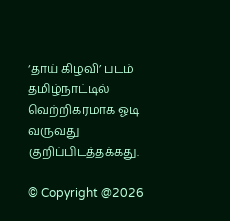‘தாய் கிழவி’ படம் தமிழ்நாட்டில் வெற்றிகரமாக ஓடி வருவது குறிப்பிடத்தக்கது.

© Copyright @2026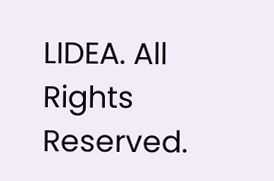LIDEA. All Rights Reserved.